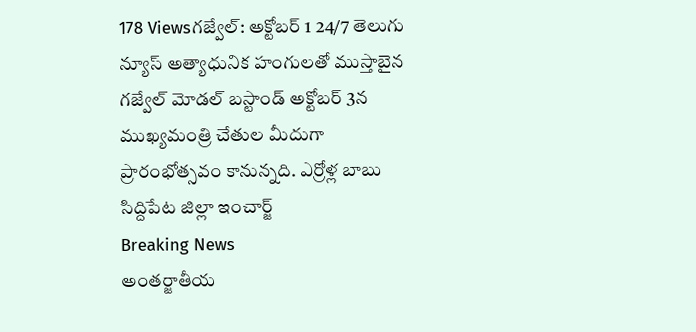178 Viewsగజ్వేల్: అక్టోబర్ 1 24/7 తెలుగు న్యూస్ అత్యాధునిక హంగులతో ముస్తాబైన గజ్వేల్ మోడల్ బస్టాండ్ అక్టోబర్ 3న ముఖ్యమంత్రి చేతుల మీదుగా ప్రారంభోత్సవం కానున్నది. ఎర్రోళ్ల బాబు సిద్దిపేట జిల్లా ఇంచార్జ్
Breaking News
అంతర్జాతీయ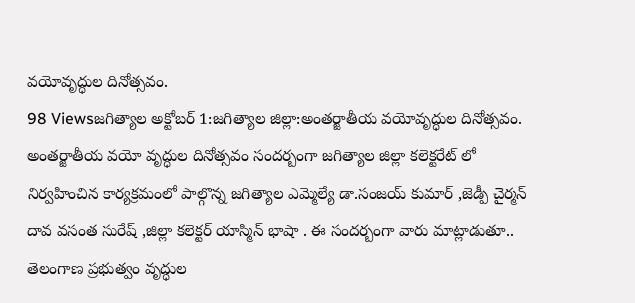వయోవృద్ధుల దినోత్సవం.
98 Viewsజగిత్యాల అక్టోబర్ 1:జగిత్యాల జిల్లా:అంతర్జాతీయ వయోవృద్ధుల దినోత్సవం. అంతర్జాతీయ వయో వృద్ధుల దినోత్సవం సందర్బంగా జగిత్యాల జిల్లా కలెక్టరేట్ లో నిర్వహించిన కార్యక్రమంలో పాల్గొన్న జగిత్యాల ఎమ్మెల్యే డా.సంజయ్ కుమార్ ,జెడ్పీ చైర్మన్ దావ వసంత సురేష్ ,జిల్లా కలెక్టర్ యాస్మిన్ భాషా . ఈ సందర్బంగా వారు మాట్లాడుతూ.. తెలంగాణ ప్రభుత్వం వృద్ధుల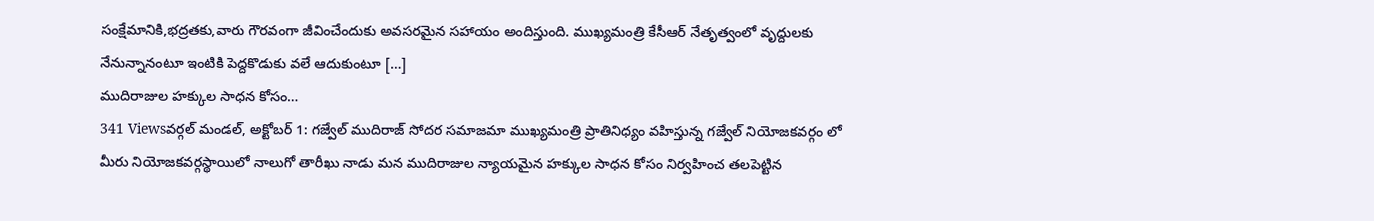సంక్షేమానికి,భద్రతకు,వారు గౌరవంగా జీవించేందుకు అవసరమైన సహాయం అందిస్తుంది. ముఖ్యమంత్రి కేసీఆర్ నేతృత్వంలో వృద్దులకు నేనున్నానంటూ ఇంటికి పెద్దకొడుకు వలే ఆదుకుంటూ […]
ముదిరాజుల హక్కుల సాధన కోసం…
341 Viewsవర్గల్ మండల్, అక్టోబర్ 1: గజ్వేల్ ముదిరాజ్ సోదర సమాజమా ముఖ్యమంత్రి ప్రాతినిధ్యం వహిస్తున్న గజ్వేల్ నియోజకవర్గం లో మీరు నియోజకవర్గస్థాయిలో నాలుగో తారీఖు నాడు మన ముదిరాజుల న్యాయమైన హక్కుల సాధన కోసం నిర్వహించ తలపెట్టిన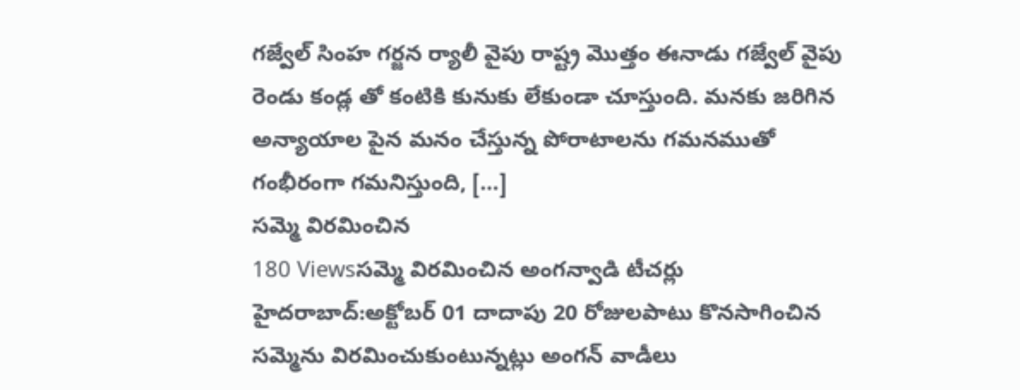గజ్వేల్ సింహ గర్జన ర్యాలీ వైపు రాష్ట్ర మొత్తం ఈనాడు గజ్వేల్ వైపు రెండు కండ్ల తో కంటికి కునుకు లేకుండా చూస్తుంది. మనకు జరిగిన అన్యాయాల పైన మనం చేస్తున్న పోరాటాలను గమనముతో గంభీరంగా గమనిస్తుంది, […]
సమ్మె విరమించిన
180 Viewsసమ్మె విరమించిన అంగన్వాడి టీచర్లు హైదరాబాద్:అక్టోబర్ 01 దాదాపు 20 రోజులపాటు కొనసాగించిన సమ్మెను విరమించుకుంటున్నట్లు అంగన్ వాడీలు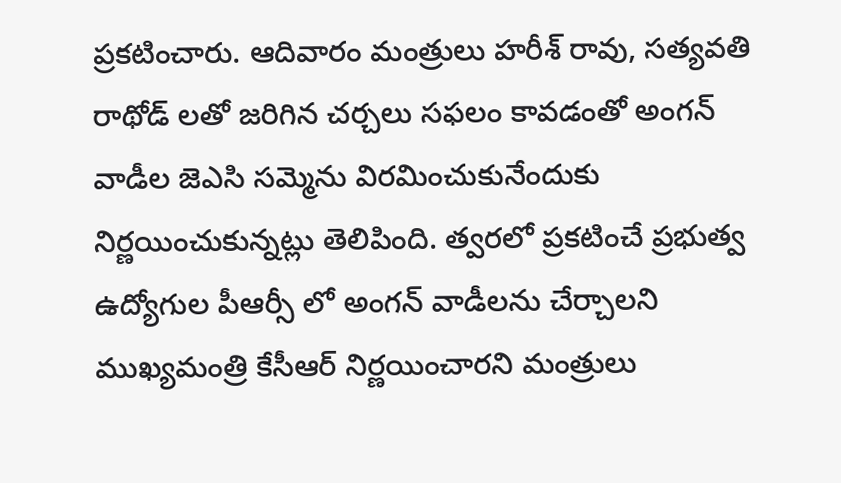ప్రకటించారు. ఆదివారం మంత్రులు హరీశ్ రావు, సత్యవతి రాథోడ్ లతో జరిగిన చర్చలు సఫలం కావడంతో అంగన్ వాడీల జెఎసి సమ్మెను విరమించుకునేందుకు నిర్ణయించుకున్నట్లు తెలిపింది. త్వరలో ప్రకటించే ప్రభుత్వ ఉద్యోగుల పీఆర్సీ లో అంగన్ వాడీలను చేర్చాలని ముఖ్యమంత్రి కేసీఆర్ నిర్ణయించారని మంత్రులు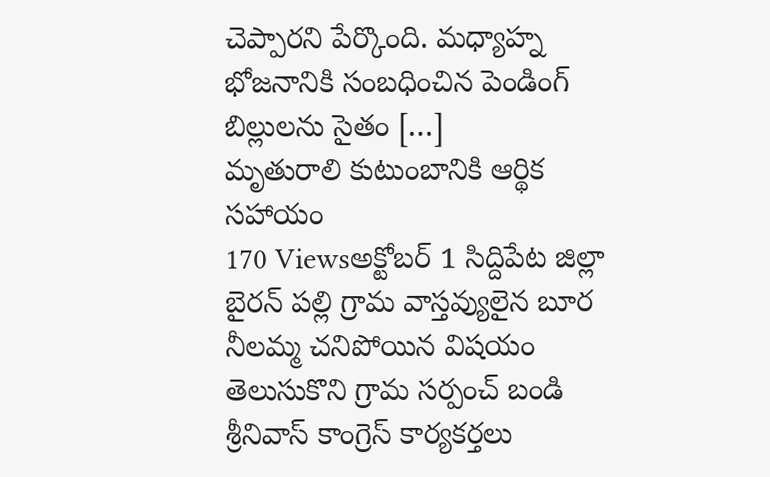చెప్పారని పేర్కొంది. మధ్యాహ్న భోజనానికి సంబధించిన పెండింగ్ బిల్లులను సైతం […]
మృతురాలి కుటుంబానికి ఆర్థిక సహాయం
170 Viewsఅక్టోబర్ 1 సిద్దిపేట జిల్లా బైరన్ పల్లి గ్రామ వాస్తవ్యులైన బూర నీలమ్మ చనిపోయిన విషయం తెలుసుకొని గ్రామ సర్పంచ్ బండి శ్రీనివాస్ కాంగ్రెస్ కార్యకర్తలు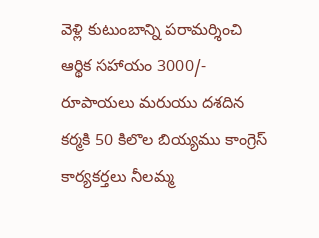వెళ్లి కుటుంబాన్ని పరామర్శించి ఆర్థిక సహాయం 3000/- రూపాయలు మరుయు దశదిన కర్మకి 50 కిలొల బియ్యము కాంగ్రెస్ కార్యకర్తలు నీలమ్మ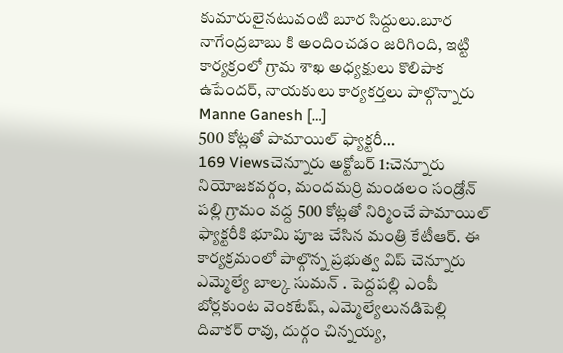కుమారులైనటువంటి బూర సిద్దులు.బూర నాగేంద్రబాబు కి అందించడం జరిగింది, ఇట్టి కార్యక్రంలో గ్రామ శాఖ అధ్యక్షులు కొలిపాక ఉపేందర్, నాయకులు కార్యకర్తలు పాల్గొన్నారు Manne Ganesh […]
500 కోట్లతో పామాయిల్ ఫ్యాక్టరీ…
169 Viewsచెన్నూరు అక్టోబర్ 1:చెన్నూరు నియోజకవర్గం, మందమర్రి మండలం సండ్రోన్ పల్లి గ్రామం వద్ద 500 కోట్లతో నిర్మించే పామాయిల్ ఫ్యాక్టరీకి భూమి పూజ చేసిన మంత్రి కేటీఆర్. ఈ కార్యక్రమంలో పాల్గొన్న ప్రభుత్వ విప్ చెన్నూరు ఎమ్మెల్యే బాల్క సుమన్ . పెద్దపల్లి ఎంపీ బోర్లకుంట వెంకటేష్, ఎమ్మెల్యేలునడిపెల్లి దివాకర్ రావు, దుర్గం చిన్నయ్య,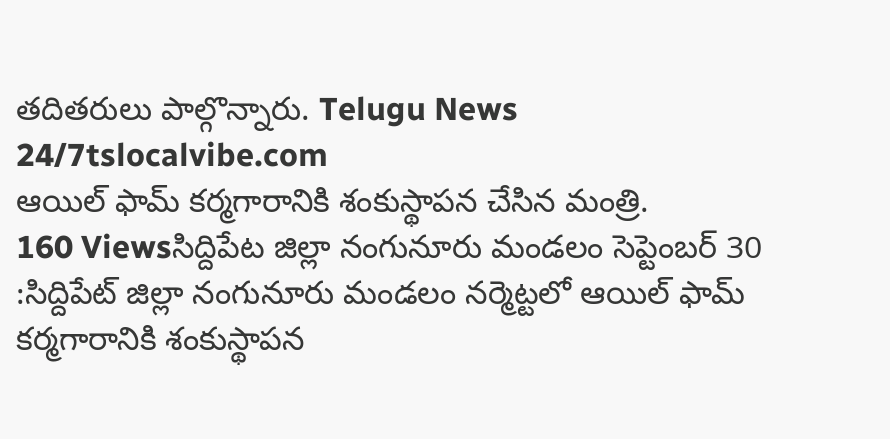తదితరులు పాల్గొన్నారు. Telugu News 24/7tslocalvibe.com
ఆయిల్ ఫామ్ కర్మగారానికి శంకుస్థాపన చేసిన మంత్రి.
160 Viewsసిద్దిపేట జిల్లా నంగునూరు మండలం సెప్టెంబర్ 30 :సిద్దిపేట్ జిల్లా నంగునూరు మండలం నర్మెట్టలో ఆయిల్ ఫామ్ కర్మగారానికి శంకుస్థాపన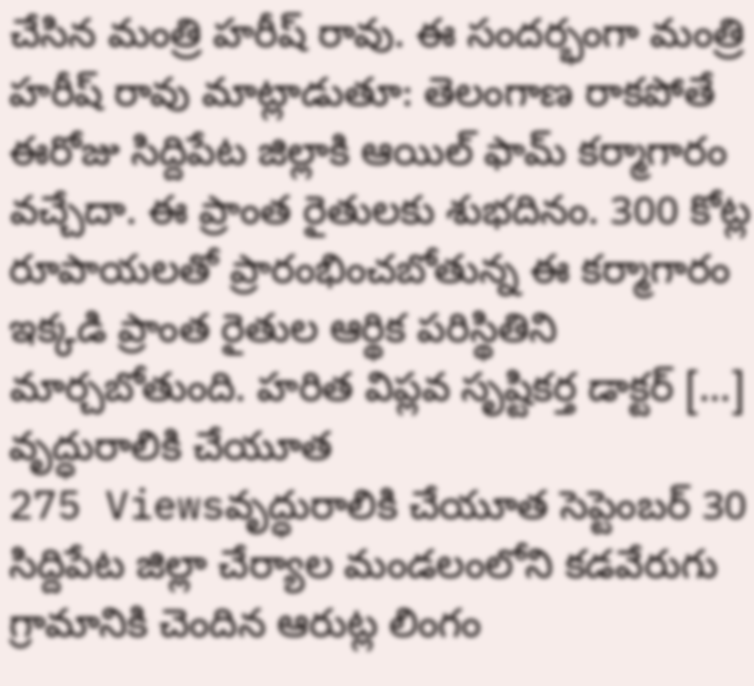చేసిన మంత్రి హరీష్ రావు. ఈ సందర్భంగా మంత్రి హరీష్ రావు మాట్లాడుతూ: తెలంగాణ రాకపోతే ఈరోజు సిద్దిపేట జిల్లాకి ఆయిల్ ఫామ్ కర్మాగారం వచ్చేదా. ఈ ప్రాంత రైతులకు శుభదినం. 300 కోట్ల రూపాయలతో ప్రారంభించబోతున్న ఈ కర్మాగారం ఇక్కడి ప్రాంత రైతుల ఆర్థిక పరిస్థితిని మార్చబోతుంది. హరిత విప్లవ సృష్టికర్త డాక్టర్ […]
వృద్ధురాలికి చేయూత
275 Viewsవృద్ధురాలికి చేయూత సెప్టెంబర్ 30 సిద్దిపేట జిల్లా చేర్యాల మండలంలోని కడవేరుగు గ్రామానికి చెందిన ఆరుట్ల లింగం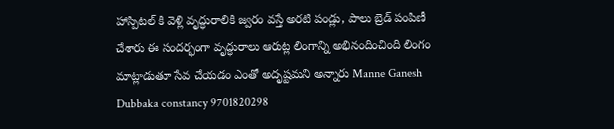హాస్పిటల్ కి వెళ్లి వృద్ధురాలికి జ్వరం వస్తే అరటి పండ్లు, పాలు బ్రెడ్ పంపిణీ చేశారు ఈ సందర్భంగా వృద్ధురాలు ఆరుట్ల లింగాన్ని అభినందించింది లింగం మాట్లాడుతూ సేవ చేయడం ఎంతో అదృష్టమని అన్నారు Manne Ganesh Dubbaka constancy 9701820298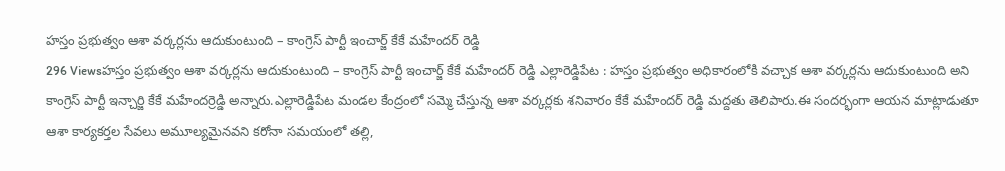హస్తం ప్రభుత్వం ఆశా వర్కర్లను ఆదుకుంటుంది – కాంగ్రెస్ పార్టీ ఇంచార్జ్ కేకే మహేందర్ రెడ్డి
296 Viewsహస్తం ప్రభుత్వం ఆశా వర్కర్లను ఆదుకుంటుంది – కాంగ్రెస్ పార్టీ ఇంచార్జ్ కేకే మహేందర్ రెడ్డి ఎల్లారెడ్డిపేట : హస్తం ప్రభుత్వం అధికారంలోకి వచ్చాక ఆశా వర్కర్లను ఆదుకుంటుంది అని కాంగ్రెస్ పార్టీ ఇన్చార్జి కేకే మహేందర్రెడ్డి అన్నారు.ఎల్లారెడ్డిపేట మండల కేంద్రంలో సమ్మె చేస్తున్న ఆశా వర్కర్లకు శనివారం కేకే మహేందర్ రెడ్డి మద్దతు తెలిపారు.ఈ సందర్భంగా ఆయన మాట్లాడుతూ ఆశా కార్యకర్తల సేవలు అమూల్యమైనవని కరోనా సమయంలో తల్లి,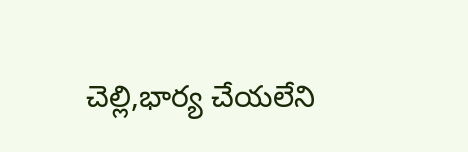చెల్లి,భార్య చేయలేని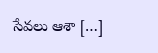సేవలు ఆశా […]